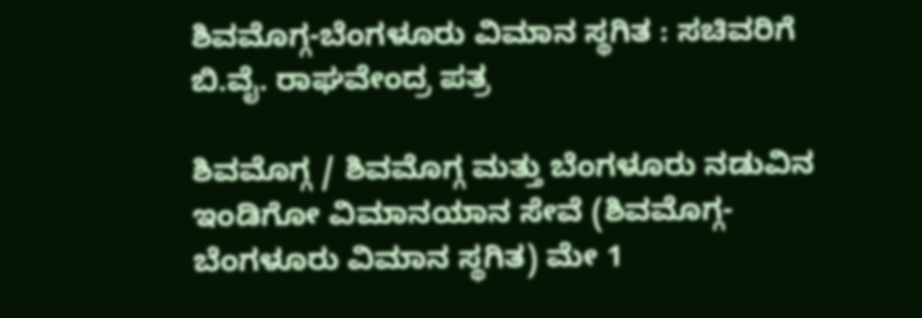ಶಿವಮೊಗ್ಗ-ಬೆಂಗಳೂರು ವಿಮಾನ ಸ್ಥಗಿತ : ಸಚಿವರಿಗೆ ಬಿ.ವೈ. ರಾಘವೇಂದ್ರ ಪತ್ರ

ಶಿವಮೊಗ್ಗ / ಶಿವಮೊಗ್ಗ ಮತ್ತು ಬೆಂಗಳೂರು ನಡುವಿನ ಇಂಡಿಗೋ ವಿಮಾನಯಾನ ಸೇವೆ (ಶಿವಮೊಗ್ಗ-ಬೆಂಗಳೂರು ವಿಮಾನ ಸ್ಥಗಿತ) ಮೇ 1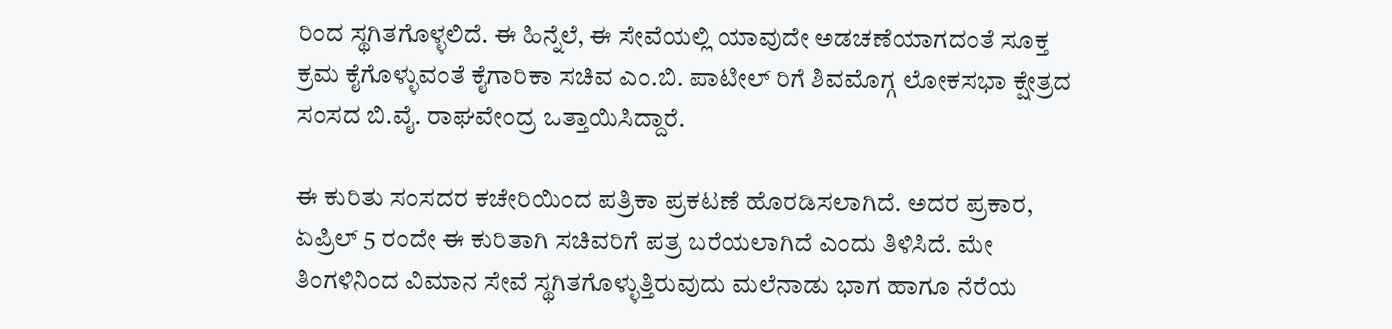ರಿಂದ ಸ್ಥಗಿತಗೊಳ್ಳಲಿದೆ. ಈ ಹಿನ್ನೆಲೆ, ಈ ಸೇವೆಯಲ್ಲಿ ಯಾವುದೇ ಅಡಚಣೆಯಾಗದಂತೆ ಸೂಕ್ತ ಕ್ರಮ ಕೈಗೊಳ್ಳುವಂತೆ ಕೈಗಾರಿಕಾ ಸಚಿವ ಎಂ.ಬಿ. ಪಾಟೀಲ್ ರಿಗೆ ಶಿವಮೊಗ್ಗ ಲೋಕಸಭಾ ಕ್ಷೇತ್ರದ ಸಂಸದ ಬಿ.ವೈ. ರಾಘವೇಂದ್ರ ಒತ್ತಾಯಿಸಿದ್ದಾರೆ.

ಈ ಕುರಿತು ಸಂಸದರ ಕಚೇರಿಯಿಂದ ಪತ್ರಿಕಾ ಪ್ರಕಟಣೆ ಹೊರಡಿಸಲಾಗಿದೆ. ಅದರ ಪ್ರಕಾರ, ಏಪ್ರಿಲ್ 5 ರಂದೇ ಈ ಕುರಿತಾಗಿ ಸಚಿವರಿಗೆ ಪತ್ರ ಬರೆಯಲಾಗಿದೆ ಎಂದು ತಿಳಿಸಿದೆ. ಮೇ ತಿಂಗಳಿನಿಂದ ವಿಮಾನ ಸೇವೆ ಸ್ಥಗಿತಗೊಳ್ಳುತ್ತಿರುವುದು ಮಲೆನಾಡು ಭಾಗ ಹಾಗೂ ನೆರೆಯ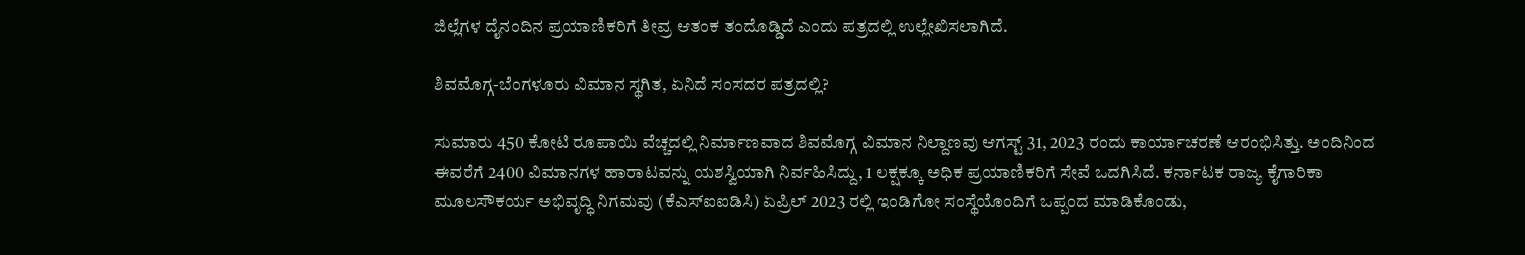ಜಿಲ್ಲೆಗಳ ದೈನಂದಿನ ಪ್ರಯಾಣಿಕರಿಗೆ ತೀವ್ರ ಆತಂಕ ತಂದೊಡ್ಡಿದೆ ಎಂದು ಪತ್ರದಲ್ಲಿ ಉಲ್ಲೇಖಿಸಲಾಗಿದೆ.

ಶಿವಮೊಗ್ಗ-ಬೆಂಗಳೂರು ವಿಮಾನ ಸ್ಥಗಿತ, ಏನಿದೆ ಸಂಸದರ ಪತ್ರದಲ್ಲಿ?

ಸುಮಾರು 450 ಕೋಟಿ ರೂಪಾಯಿ ವೆಚ್ಚದಲ್ಲಿ ನಿರ್ಮಾಣವಾದ ಶಿವಮೊಗ್ಗ ವಿಮಾನ ನಿಲ್ದಾಣವು ಆಗಸ್ಟ್ 31, 2023 ರಂದು ಕಾರ್ಯಾಚರಣೆ ಆರಂಭಿಸಿತ್ತು. ಅಂದಿನಿಂದ ಈವರೆಗೆ 2400 ವಿಮಾನಗಳ ಹಾರಾಟವನ್ನು ಯಶಸ್ವಿಯಾಗಿ ನಿರ್ವಹಿಸಿದ್ದು, 1 ಲಕ್ಷಕ್ಕೂ ಅಧಿಕ ಪ್ರಯಾಣಿಕರಿಗೆ ಸೇವೆ ಒದಗಿಸಿದೆ. ಕರ್ನಾಟಕ ರಾಜ್ಯ ಕೈಗಾರಿಕಾ ಮೂಲಸೌಕರ್ಯ ಅಭಿವೃದ್ಧಿ ನಿಗಮವು (ಕೆಎಸ್‌ಐಐಡಿಸಿ) ಏಪ್ರಿಲ್ 2023 ರಲ್ಲಿ ಇಂಡಿಗೋ ಸಂಸ್ಥೆಯೊಂದಿಗೆ ಒಪ್ಪಂದ ಮಾಡಿಕೊಂಡು,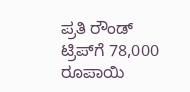ಪ್ರತಿ ರೌಂಡ್ ಟ್ರಿಪ್‌ಗೆ 78,000 ರೂಪಾಯಿ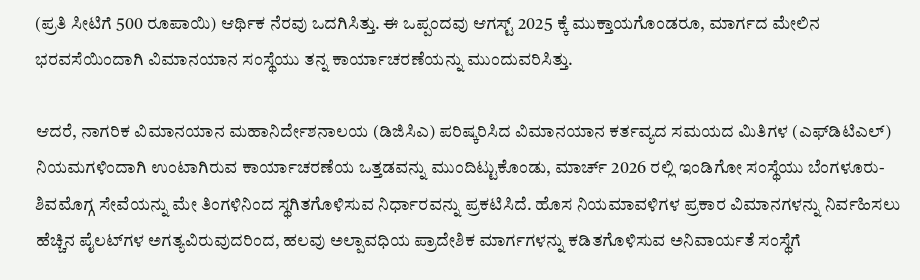(ಪ್ರತಿ ಸೀಟಿಗೆ 500 ರೂಪಾಯಿ) ಆರ್ಥಿಕ ನೆರವು ಒದಗಿಸಿತ್ತು. ಈ ಒಪ್ಪಂದವು ಆಗಸ್ಟ್ 2025 ಕ್ಕೆ ಮುಕ್ತಾಯಗೊಂಡರೂ, ಮಾರ್ಗದ ಮೇಲಿನ ಭರವಸೆಯಿಂದಾಗಿ ವಿಮಾನಯಾನ ಸಂಸ್ಥೆಯು ತನ್ನ ಕಾರ್ಯಾಚರಣೆಯನ್ನು ಮುಂದುವರಿಸಿತ್ತು.

ಆದರೆ, ನಾಗರಿಕ ವಿಮಾನಯಾನ ಮಹಾನಿರ್ದೇಶನಾಲಯ (ಡಿಜಿಸಿಎ) ಪರಿಷ್ಕರಿಸಿದ ವಿಮಾನಯಾನ ಕರ್ತವ್ಯದ ಸಮಯದ ಮಿತಿಗಳ (ಎಫ್‌ಡಿಟಿಎಲ್) ನಿಯಮಗಳಿಂದಾಗಿ ಉಂಟಾಗಿರುವ ಕಾರ್ಯಾಚರಣೆಯ ಒತ್ತಡವನ್ನು ಮುಂದಿಟ್ಟುಕೊಂಡು, ಮಾರ್ಚ್ 2026 ರಲ್ಲಿ ಇಂಡಿಗೋ ಸಂಸ್ಥೆಯು ಬೆಂಗಳೂರು-ಶಿವಮೊಗ್ಗ ಸೇವೆಯನ್ನು ಮೇ ತಿಂಗಳಿನಿಂದ ಸ್ಥಗಿತಗೊಳಿಸುವ ನಿರ್ಧಾರವನ್ನು ಪ್ರಕಟಿಸಿದೆ. ಹೊಸ ನಿಯಮಾವಳಿಗಳ ಪ್ರಕಾರ ವಿಮಾನಗಳನ್ನು ನಿರ್ವಹಿಸಲು ಹೆಚ್ಚಿನ ಪೈಲಟ್‌ಗಳ ಅಗತ್ಯವಿರುವುದರಿಂದ, ಹಲವು ಅಲ್ಪಾವಧಿಯ ಪ್ರಾದೇಶಿಕ ಮಾರ್ಗಗಳನ್ನು ಕಡಿತಗೊಳಿಸುವ ಅನಿವಾರ್ಯತೆ ಸಂಸ್ಥೆಗೆ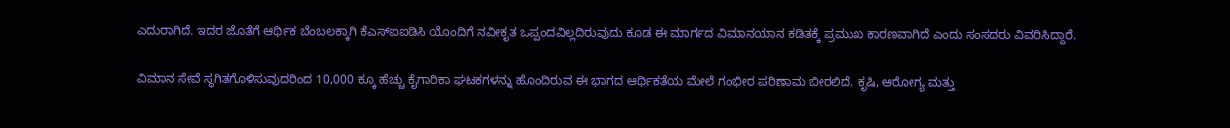ಎದುರಾಗಿದೆ. ಇದರ ಜೊತೆಗೆ ಆರ್ಥಿಕ ಬೆಂಬಲಕ್ಕಾಗಿ ಕೆಎಸ್‌ಐಐಡಿಸಿ ಯೊಂದಿಗೆ ನವೀಕೃತ ಒಪ್ಪಂದವಿಲ್ಲದಿರುವುದು ಕೂಡ ಈ ಮಾರ್ಗದ ವಿಮಾನಯಾನ ಕಡಿತಕ್ಕೆ ಪ್ರಮುಖ ಕಾರಣವಾಗಿದೆ ಎಂದು ಸಂಸದರು ವಿವರಿಸಿದ್ದಾರೆ.

ವಿಮಾನ ಸೇವೆ ಸ್ಥಗಿತಗೊಳಿಸುವುದರಿಂದ 10,000 ಕ್ಕೂ ಹೆಚ್ಚು ಕೈಗಾರಿಕಾ ಘಟಕಗಳನ್ನು ಹೊಂದಿರುವ ಈ ಭಾಗದ ಆರ್ಥಿಕತೆಯ ಮೇಲೆ ಗಂಭೀರ ಪರಿಣಾಮ ಬೀರಲಿದೆ. ಕೃಷಿ, ಆರೋಗ್ಯ ಮತ್ತು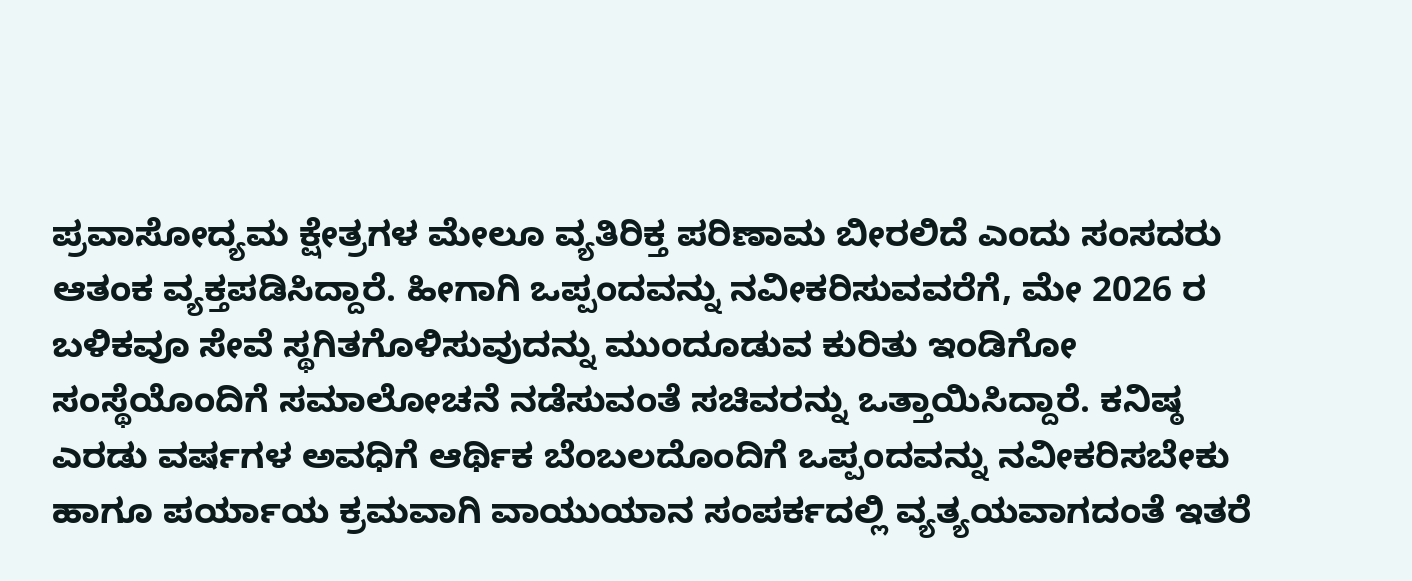ಪ್ರವಾಸೋದ್ಯಮ ಕ್ಷೇತ್ರಗಳ ಮೇಲೂ ವ್ಯತಿರಿಕ್ತ ಪರಿಣಾಮ ಬೀರಲಿದೆ ಎಂದು ಸಂಸದರು ಆತಂಕ ವ್ಯಕ್ತಪಡಿಸಿದ್ದಾರೆ. ಹೀಗಾಗಿ ಒಪ್ಪಂದವನ್ನು ನವೀಕರಿಸುವವರೆಗೆ, ಮೇ 2026 ರ ಬಳಿಕವೂ ಸೇವೆ ಸ್ಥಗಿತಗೊಳಿಸುವುದನ್ನು ಮುಂದೂಡುವ ಕುರಿತು ಇಂಡಿಗೋ ಸಂಸ್ಥೆಯೊಂದಿಗೆ ಸಮಾಲೋಚನೆ ನಡೆಸುವಂತೆ ಸಚಿವರನ್ನು ಒತ್ತಾಯಿಸಿದ್ದಾರೆ. ಕನಿಷ್ಠ ಎರಡು ವರ್ಷಗಳ ಅವಧಿಗೆ ಆರ್ಥಿಕ ಬೆಂಬಲದೊಂದಿಗೆ ಒಪ್ಪಂದವನ್ನು ನವೀಕರಿಸಬೇಕು ಹಾಗೂ ಪರ್ಯಾಯ ಕ್ರಮವಾಗಿ ವಾಯುಯಾನ ಸಂಪರ್ಕದಲ್ಲಿ ವ್ಯತ್ಯಯವಾಗದಂತೆ ಇತರೆ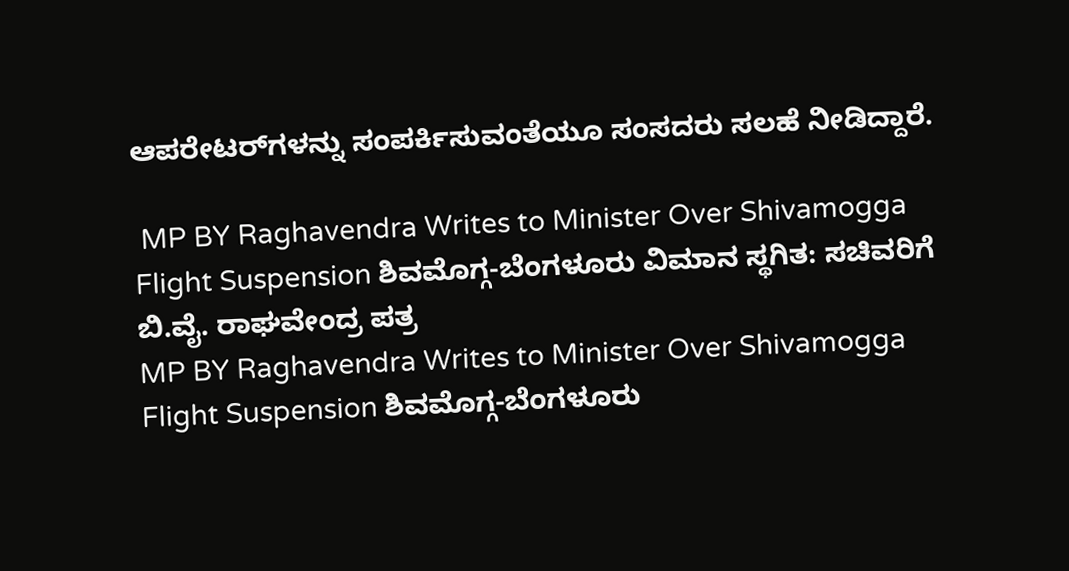ಆಪರೇಟರ್‌ಗಳನ್ನು ಸಂಪರ್ಕಿಸುವಂತೆಯೂ ಸಂಸದರು ಸಲಹೆ ನೀಡಿದ್ದಾರೆ.

 MP BY Raghavendra Writes to Minister Over Shivamogga Flight Suspension ಶಿವಮೊಗ್ಗ-ಬೆಂಗಳೂರು ವಿಮಾನ ಸ್ಥಗಿತ: ಸಚಿವರಿಗೆ ಬಿ.ವೈ. ರಾಘವೇಂದ್ರ ಪತ್ರ
MP BY Raghavendra Writes to Minister Over Shivamogga Flight Suspension ಶಿವಮೊಗ್ಗ-ಬೆಂಗಳೂರು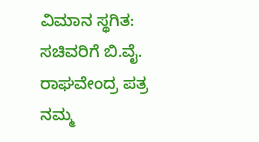ವಿಮಾನ ಸ್ಥಗಿತ: ಸಚಿವರಿಗೆ ಬಿ.ವೈ. ರಾಘವೇಂದ್ರ ಪತ್ರ
ನಮ್ಮ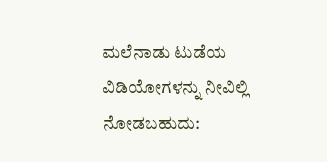ಮಲೆನಾಡು ಟುಡೆಯ ವಿಡಿಯೋಗಳನ್ನು ನೀವಿಲ್ಲಿ ನೋಡಬಹುದು: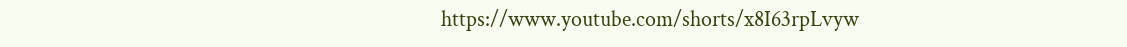https://www.youtube.com/shorts/x8I63rpLvyw